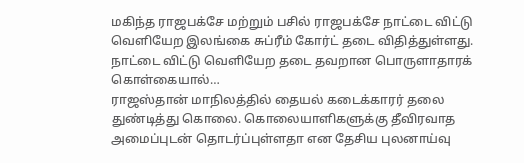மகிந்த ராஜபக்சே மற்றும் பசில் ராஜபக்சே நாட்டை விட்டு வெளியேற இலங்கை சுப்ரீம் கோர்ட் தடை விதித்துள்ளது. நாட்டை விட்டு வெளியேற தடை தவறான பொருளாதாரக் கொள்கையால்…
ராஜஸ்தான் மாநிலத்தில் தையல் கடைக்காரர் தலை துண்டித்து கொலை. கொலையாளிகளுக்கு தீவிரவாத அமைப்புடன் தொடர்ப்புள்ளதா என தேசிய புலனாய்வு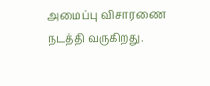அமைப்பு விசாரணை நடத்தி வருகிறது.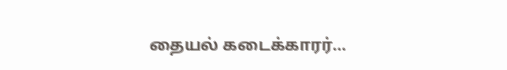தையல் கடைக்காரர்…